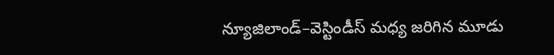న్యూజిలాండ్–వెస్టిండీస్ మధ్య జరిగిన మూడు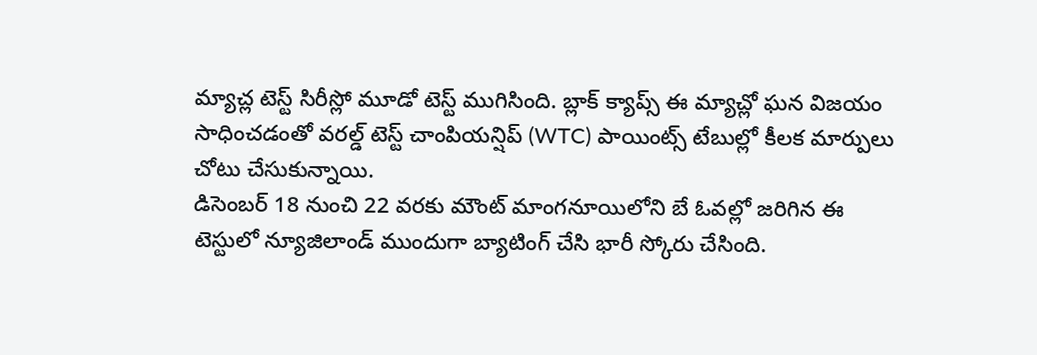మ్యాచ్ల టెస్ట్ సిరీస్లో మూడో టెస్ట్ ముగిసింది. బ్లాక్ క్యాప్స్ ఈ మ్యాచ్లో ఘన విజయం సాధించడంతో వరల్డ్ టెస్ట్ చాంపియన్షిప్ (WTC) పాయింట్స్ టేబుల్లో కీలక మార్పులు చోటు చేసుకున్నాయి.
డిసెంబర్ 18 నుంచి 22 వరకు మౌంట్ మాంగనూయిలోని బే ఓవల్లో జరిగిన ఈ టెస్టులో న్యూజిలాండ్ ముందుగా బ్యాటింగ్ చేసి భారీ స్కోరు చేసింది.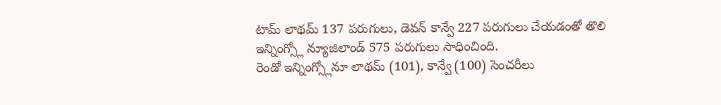టామ్ లాథమ్ 137 పరుగులు, డెవన్ కాన్వే 227 పరుగులు చేయడంతో తొలి ఇన్నింగ్స్లో న్యూజిలాండ్ 575 పరుగులు సాధించింది.
రెండో ఇన్నింగ్స్లోనూ లాథమ్ (101), కాన్వే (100) సెంచరీలు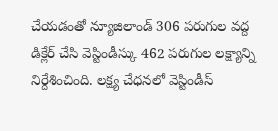చేయడంతో న్యూజిలాండ్ 306 పరుగుల వద్ద డిక్లేర్ చేసి వెస్టిండీస్కు 462 పరుగుల లక్ష్యాన్ని నిర్దేశించింది. లక్ష్య చేధనలో వెస్టిండీస్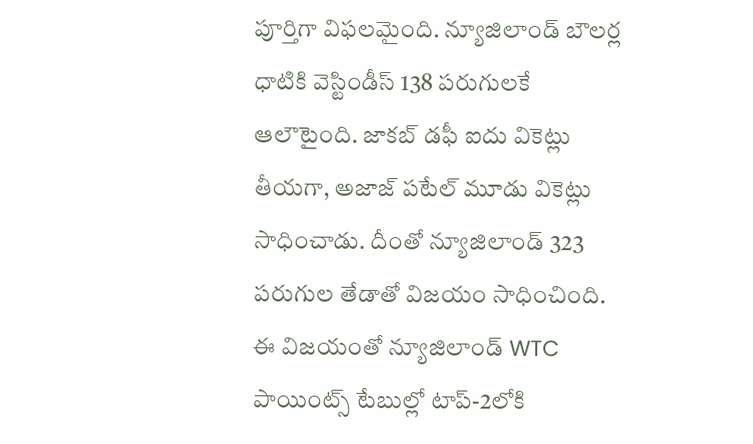పూర్తిగా విఫలమైంది. న్యూజిలాండ్ బౌలర్ల ధాటికి వెస్టిండీస్ 138 పరుగులకే ఆలౌటైంది. జాకబ్ డఫీ ఐదు వికెట్లు తీయగా, అజాజ్ పటేల్ మూడు వికెట్లు సాధించాడు. దీంతో న్యూజిలాండ్ 323 పరుగుల తేడాతో విజయం సాధించింది.
ఈ విజయంతో న్యూజిలాండ్ WTC పాయింట్స్ టేబుల్లో టాప్-2లోకి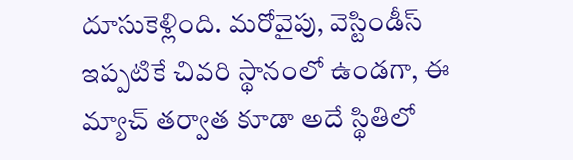దూసుకెళ్లింది. మరోవైపు, వెస్టిండీస్ ఇప్పటికే చివరి స్థానంలో ఉండగా, ఈ మ్యాచ్ తర్వాత కూడా అదే స్థితిలో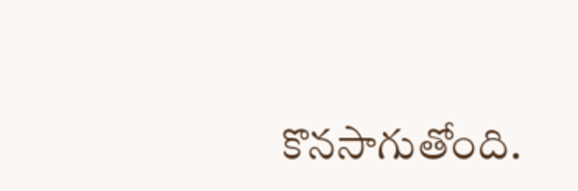కొనసాగుతోంది.